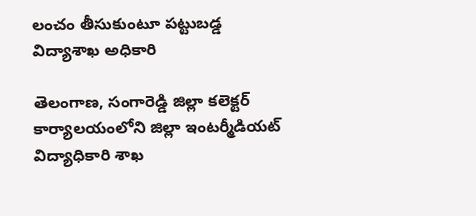లంచం తీసుకుంటూ పట్టుబడ్డ విద్యాశాఖ అధికారి

తెలంగాణ, సంగారెడ్డి జిల్లా కలెక్టర్ కార్యాలయంలోని జిల్లా ఇంటర్మీడియట్ విద్యాధికారి శాఖ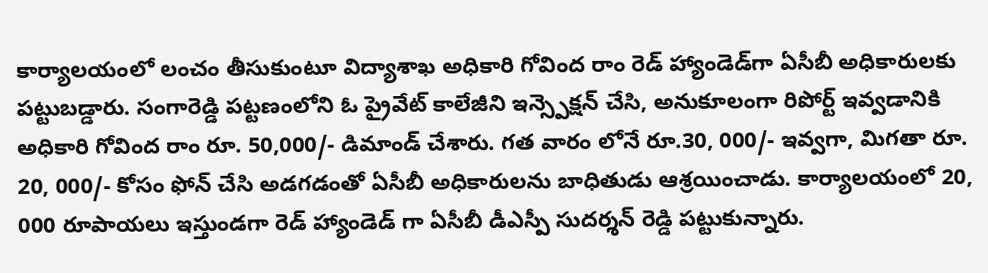కార్యాలయంలో లంచం తీసుకుంటూ విద్యాశాఖ అధికారి గోవింద రాం రెడ్ హ్యాండెడ్‌గా ఏసీబీ అధికారులకు పట్టుబడ్డారు. సంగారెడ్డి పట్టణంలోని ఓ ప్రైవేట్ కాలేజీని ఇన్స్పెక్షన్ చేసి, అనుకూలంగా రిపోర్ట్ ఇవ్వడానికి అధికారి గోవింద రాం రూ. 50,000/- డిమాండ్ చేశారు. గత వారం లోనే రూ.30, 000/- ఇవ్వగా, మిగతా రూ. 20, 000/- కోసం ఫోన్ చేసి అడగడంతో ఏసీబీ అధికారులను బాధితుడు ఆశ్రయించాడు. కార్యాలయంలో 20, 000 రూపాయలు ఇస్తుండగా రెడ్ హ్యాండెడ్ గా ఏసీబీ డీఎస్పీ సుదర్శన్ రెడ్డి పట్టుకున్నారు.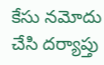కేసు నమోదు చేసి దర్యాప్తు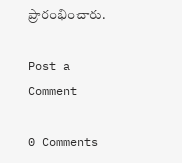ప్రారంభించారు.

Post a Comment

0 Comments